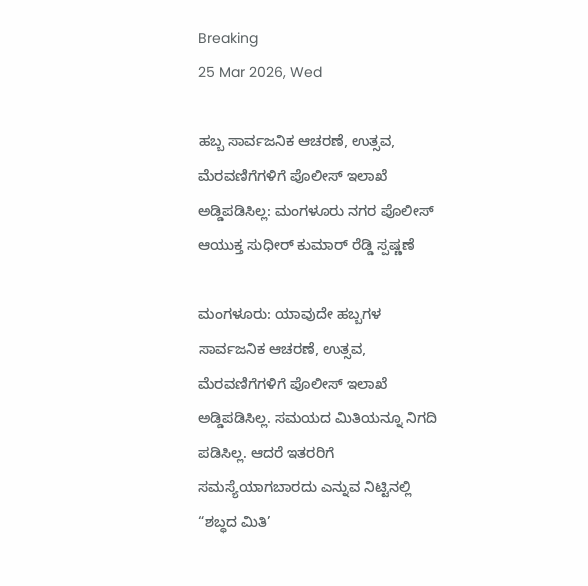Breaking
25 Mar 2026, Wed

ಹಬ್ಬ ಸಾರ್ವಜನಿಕ ಆಚರಣೆ, ಉತ್ಸವ, ಮೆರವಣಿಗೆಗಳಿಗೆ ಪೊಲೀಸ್ ಇಲಾಖೆ ಅಡ್ಡಿಪಡಿಸಿಲ್ಲ: ಮಂಗಳೂರು ನಗರ ಪೊಲೀಸ್ ಆಯುಕ್ತ ಸುಧೀರ್ ಕುಮಾರ್ ರೆಡ್ಡಿ ಸ್ಪಷ್ಣಣೆ

ಮಂಗಳೂರು: ಯಾವುದೇ ಹಬ್ಬಗಳ ಸಾರ್ವಜನಿಕ ಆಚರಣೆ, ಉತ್ಸವ, ಮೆರವಣಿಗೆಗಳಿಗೆ ಪೊಲೀಸ್ ಇಲಾಖೆ ಅಡ್ಡಿಪಡಿಸಿಲ್ಲ. ಸಮಯದ ಮಿತಿಯನ್ನೂ ನಿಗದಿ ಪಡಿಸಿಲ್ಲ. ಆದರೆ ಇತರರಿಗೆ ಸಮಸ್ಯೆಯಾಗಬಾರದು ಎನ್ನುವ ನಿಟ್ಟಿನಲ್ಲಿ “ಶಬ್ಧದ ಮಿತಿ’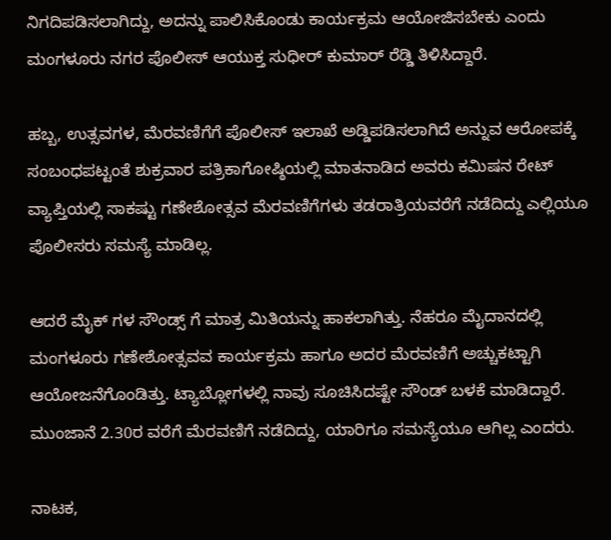ನಿಗದಿಪಡಿಸಲಾಗಿದ್ದು, ಅದನ್ನು ಪಾಲಿಸಿಕೊಂಡು ಕಾರ್ಯಕ್ರಮ ಆಯೋಜಿಸಬೇಕು ಎಂದು ಮಂಗಳೂರು ನಗರ ಪೊಲೀಸ್ ಆಯುಕ್ತ ಸುಧೀರ್ ಕುಮಾರ್ ರೆಡ್ಡಿ ತಿಳಿಸಿದ್ದಾರೆ.

ಹಬ್ಬ, ಉತ್ಸವಗಳ, ಮೆರವಣಿಗೆಗೆ ಪೊಲೀಸ್ ಇಲಾಖೆ ಅಡ್ಡಿಪಡಿಸಲಾಗಿದೆ ಅನ್ನುವ ಆರೋಪಕ್ಕೆ ಸಂಬಂಧಪಟ್ಟಂತೆ ಶುಕ್ರವಾರ ಪತ್ರಿಕಾಗೋಷ್ಠಿಯಲ್ಲಿ ಮಾತನಾಡಿದ ಅವರು ಕಮಿಷನ ರೇಟ್ ವ್ಯಾಪ್ತಿಯಲ್ಲಿ ಸಾಕಷ್ಟು ಗಣೇಶೋತ್ಸವ ಮೆರವಣಿಗೆಗಳು ತಡರಾತ್ರಿಯವರೆಗೆ ನಡೆದಿದ್ದು ಎಲ್ಲಿಯೂ ಪೊಲೀಸರು ಸಮಸ್ಯೆ ಮಾಡಿಲ್ಲ.

ಆದರೆ ಮೈಕ್ ಗಳ ಸೌಂಡ್ಸ್‌ ಗೆ ಮಾತ್ರ ಮಿತಿಯನ್ನು ಹಾಕಲಾಗಿತ್ತು. ನೆಹರೂ ಮೈದಾನದಲ್ಲಿ ಮಂಗಳೂರು ಗಣೇಶೋತ್ಸವವ ಕಾರ್ಯಕ್ರಮ ಹಾಗೂ ಅದರ ಮೆರವಣಿಗೆ ಅಚ್ಚುಕಟ್ಟಾಗಿ ಆಯೋಜನೆಗೊಂಡಿತ್ತು. ಟ್ಯಾಬ್ಲೋಗಳಲ್ಲಿ ನಾವು ಸೂಚಿಸಿದಷ್ಟೇ ಸೌಂಡ್ ಬಳಕೆ ಮಾಡಿದ್ದಾರೆ. ಮುಂಜಾನೆ 2.30ರ ವರೆಗೆ ಮೆರವಣಿಗೆ ನಡೆದಿದ್ದು, ಯಾರಿಗೂ ಸಮಸ್ಯೆಯೂ ಆಗಿಲ್ಲ ಎಂದರು.

ನಾಟಕ,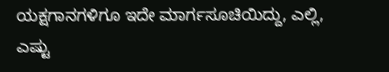ಯಕ್ಷಗಾನಗಳಿಗೂ ಇದೇ ಮಾರ್ಗಸೂಚಿಯಿದ್ದು, ಎಲ್ಲಿ, ಎಷ್ಟು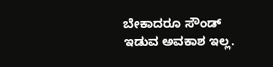ಬೇಕಾದರೂ ಸೌಂಡ್ ಇಡುವ ಅವಕಾಶ ಇಲ್ಲ.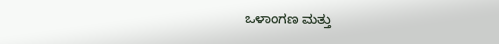ಒಳಾಂಗಣ ಮತ್ತು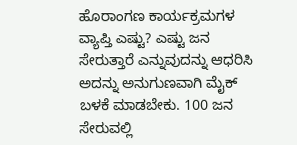ಹೊರಾಂಗಣ ಕಾರ್ಯಕ್ರಮಗಳ ವ್ಯಾಪ್ತಿ ಎಷ್ಟು? ಎಷ್ಟು ಜನ ಸೇರುತ್ತಾರೆ ಎನ್ನುವುದನ್ನು ಆಧರಿಸಿ ಅದನ್ನು ಅನುಗುಣವಾಗಿ ಮೈಕ್ ಬಳಕೆ ಮಾಡಬೇಕು. 100 ಜನ ಸೇರುವಲ್ಲಿ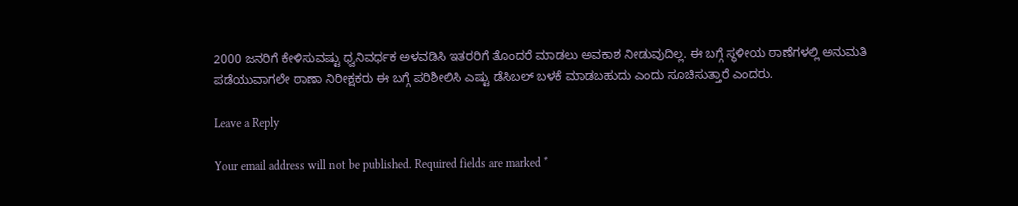2000 ಜನರಿಗೆ ಕೇಳಿಸುವಷ್ಟು ಧ್ವನಿವರ್ಧಕ ಅಳವಡಿಸಿ ಇತರರಿಗೆ ತೊಂದರೆ ಮಾಡಲು ಅವಕಾಶ ನೀಡುವುದಿಲ್ಲ. ಈ ಬಗ್ಗೆ ಸ್ಥಳೀಯ ಠಾಣೆಗಳಲ್ಲಿ ಅನುಮತಿ ಪಡೆಯುವಾಗಲೇ ಠಾಣಾ ನಿರೀಕ್ಷಕರು ಈ ಬಗ್ಗೆ ಪರಿಶೀಲಿಸಿ ಎಷ್ಟು ಡೆಸಿಬಲ್ ಬಳಕೆ ಮಾಡಬಹುದು ಎಂದು ಸೂಚಿಸುತ್ತಾರೆ ಎಂದರು.

Leave a Reply

Your email address will not be published. Required fields are marked *